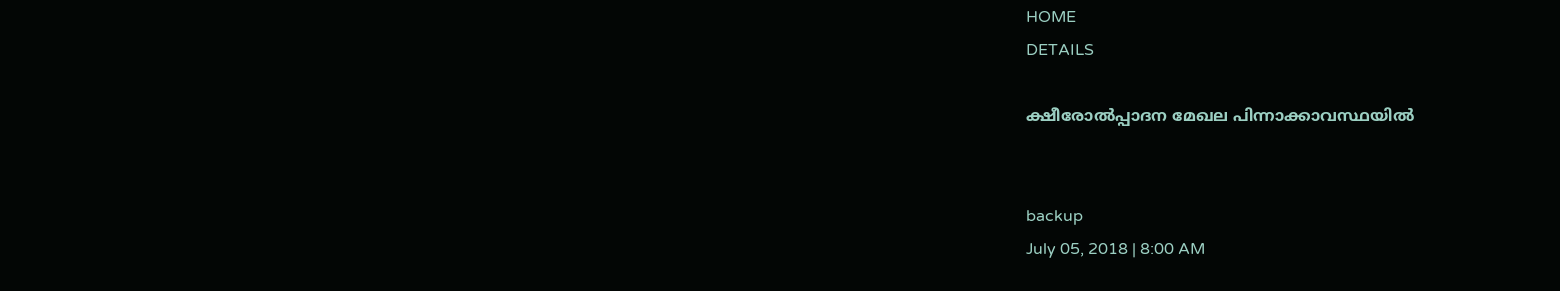HOME
DETAILS

ക്ഷീരോല്‍പ്പാദന മേഖല പിന്നാക്കാവസ്ഥയില്‍


backup
July 05, 2018 | 8:00 AM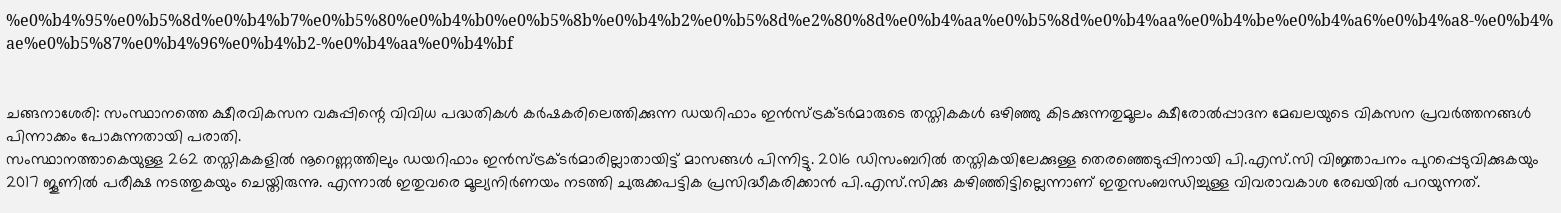%e0%b4%95%e0%b5%8d%e0%b4%b7%e0%b5%80%e0%b4%b0%e0%b5%8b%e0%b4%b2%e0%b5%8d%e2%80%8d%e0%b4%aa%e0%b5%8d%e0%b4%aa%e0%b4%be%e0%b4%a6%e0%b4%a8-%e0%b4%ae%e0%b5%87%e0%b4%96%e0%b4%b2-%e0%b4%aa%e0%b4%bf


ചങ്ങനാശേരി: സംസ്ഥാനത്തെ ക്ഷീരവികസന വകുപ്പിന്റെ വിവിധ പദ്ധതികള്‍ കര്‍ഷകരിലെത്തിക്കുന്ന ഡയറിഫാം ഇന്‍സ്ട്രക്ടര്‍മാരുടെ തസ്തികകള്‍ ഒഴിഞ്ഞു കിടക്കുന്നതുമൂലം ക്ഷീരോല്‍പ്പാദന മേഖലയുടെ വികസന പ്രവര്‍ത്തനങ്ങള്‍ പിന്നാക്കം പോകുന്നതായി പരാതി.
സംസ്ഥാനത്താകെയുള്ള 262 തസ്തികകളില്‍ നൂറെണ്ണത്തിലും ഡയറിഫാം ഇന്‍സ്ട്രക്ടര്‍മാരില്ലാതായിട്ട് മാസങ്ങള്‍ പിന്നിട്ടു. 2016 ഡിസംബറില്‍ തസ്തികയിലേക്കുള്ള തെരഞ്ഞെടുപ്പിനായി പി.എസ്.സി വിജ്ഞാപനം പുറപ്പെടുവിക്കുകയും 2017 ജൂണില്‍ പരീക്ഷ നടത്തുകയും ചെയ്തിരുന്നു. എന്നാല്‍ ഇതുവരെ മൂല്യനിര്‍ണയം നടത്തി ചുരുക്കപട്ടിക പ്രസിദ്ധീകരിക്കാന്‍ പി.എസ്.സിക്കു കഴിഞ്ഞിട്ടില്ലെന്നാണ് ഇതുസംബന്ധിച്ചുള്ള വിവരാവകാശ രേഖയില്‍ പറയുന്നത്.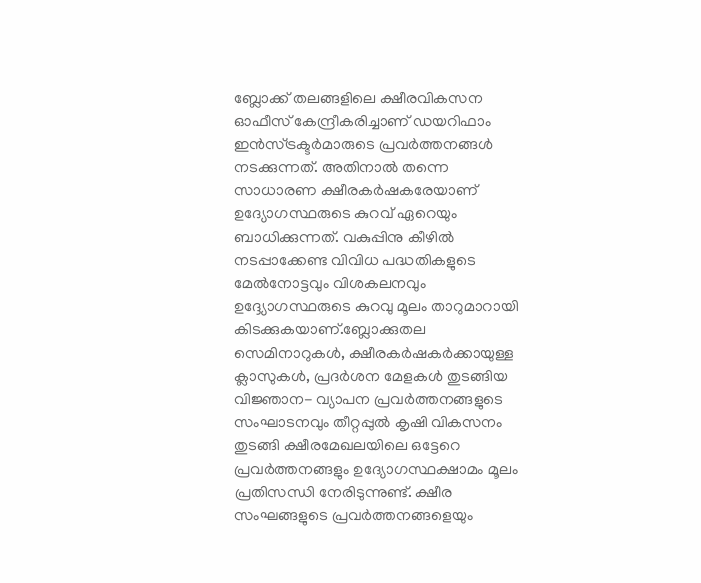ബ്ലോക്ക് തലങ്ങളിലെ ക്ഷീരവികസന ഓഫീസ് കേന്ദ്രീകരിച്ചാണ് ഡയറിഫാം ഇന്‍സ്ട്രക്ടര്‍മാരുടെ പ്രവര്‍ത്തനങ്ങള്‍ നടക്കുന്നത്. അതിനാല്‍ തന്നെ സാധാരണ ക്ഷീരകര്‍ഷകരേയാണ് ഉദ്യോഗസ്ഥരുടെ കുറവ് ഏറെയും ബാധിക്കുന്നത്. വകുപ്പിനു കീഴില്‍ നടപ്പാക്കേണ്ട വിവിധ പദ്ധതികളുടെ മേല്‍നോട്ടവും വിശകലനവും ഉദ്ദ്യോഗസ്ഥരുടെ കുറവു മൂലം താറുമാറായി കിടക്കുകയാണ്.ബ്ലോക്കുതല സെമിനാറുകള്‍, ക്ഷീരകര്‍ഷകര്‍ക്കായുള്ള ക്ലാസുകള്‍, പ്രദര്‍ശന മേളകള്‍ തുടങ്ങിയ വിജ്ഞാന- വ്യാപന പ്രവര്‍ത്തനങ്ങളുടെ സംഘാടനവും തീറ്റപ്പുല്‍ കൃഷി വികസനം തുടങ്ങി ക്ഷീരമേഖലയിലെ ഒട്ടേറെ പ്രവര്‍ത്തനങ്ങളും ഉദ്യോഗസ്ഥക്ഷാമം മൂലം പ്രതിസന്ധി നേരിടുന്നുണ്ട്. ക്ഷീര സംഘങ്ങളുടെ പ്രവര്‍ത്തനങ്ങളെയും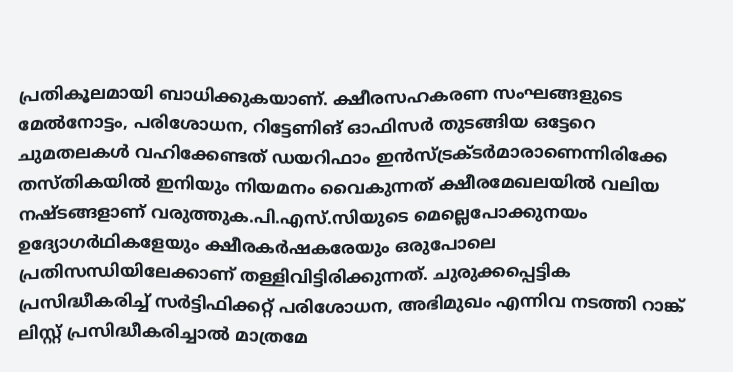പ്രതികൂലമായി ബാധിക്കുകയാണ്. ക്ഷീരസഹകരണ സംഘങ്ങളുടെ മേല്‍നോട്ടം, പരിശോധന, റിട്ടേണിങ് ഓഫിസര്‍ തുടങ്ങിയ ഒട്ടേറെ ചുമതലകള്‍ വഹിക്കേണ്ടത് ഡയറിഫാം ഇന്‍സ്ട്രക്ടര്‍മാരാണെന്നിരിക്കേ തസ്തികയില്‍ ഇനിയും നിയമനം വൈകുന്നത് ക്ഷീരമേഖലയില്‍ വലിയ നഷ്ടങ്ങളാണ് വരുത്തുക.പി.എസ്.സിയുടെ മെല്ലെപോക്കുനയം ഉദ്യോഗര്‍ഥികളേയും ക്ഷീരകര്‍ഷകരേയും ഒരുപോലെ പ്രതിസന്ധിയിലേക്കാണ് തള്ളിവിട്ടിരിക്കുന്നത്. ചുരുക്കപ്പെട്ടിക പ്രസിദ്ധീകരിച്ച് സര്‍ട്ടിഫിക്കറ്റ് പരിശോധന, അഭിമുഖം എന്നിവ നടത്തി റാങ്ക് ലിസ്റ്റ് പ്രസിദ്ധീകരിച്ചാല്‍ മാത്രമേ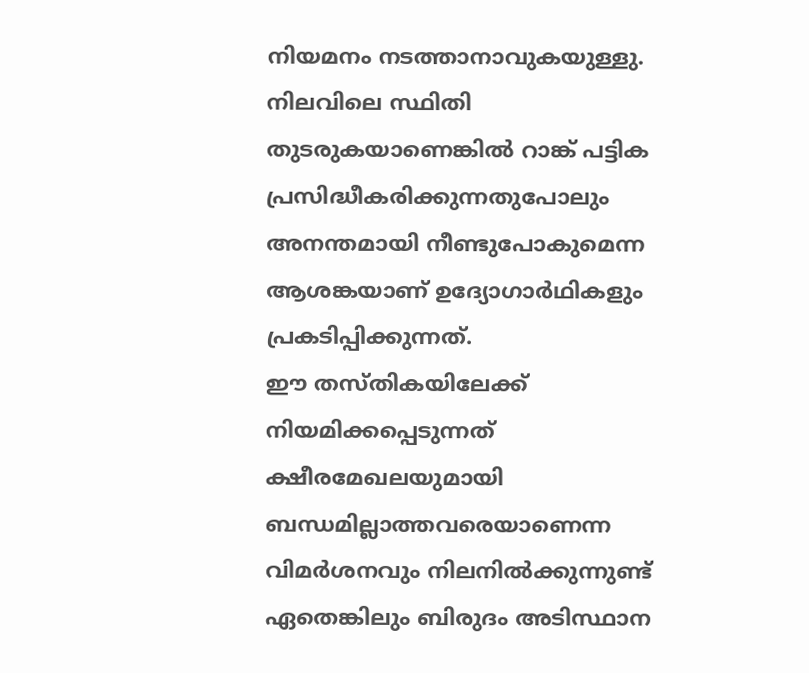നിയമനം നടത്താനാവുകയുള്ളു. നിലവിലെ സ്ഥിതി തുടരുകയാണെങ്കില്‍ റാങ്ക് പട്ടിക പ്രസിദ്ധീകരിക്കുന്നതുപോലും അനന്തമായി നീണ്ടുപോകുമെന്ന ആശങ്കയാണ് ഉദ്യോഗാര്‍ഥികളും പ്രകടിപ്പിക്കുന്നത്.
ഈ തസ്തികയിലേക്ക് നിയമിക്കപ്പെടുന്നത് ക്ഷീരമേഖലയുമായി ബന്ധമില്ലാത്തവരെയാണെന്ന വിമര്‍ശനവും നിലനില്‍ക്കുന്നുണ്ട് ഏതെങ്കിലും ബിരുദം അടിസ്ഥാന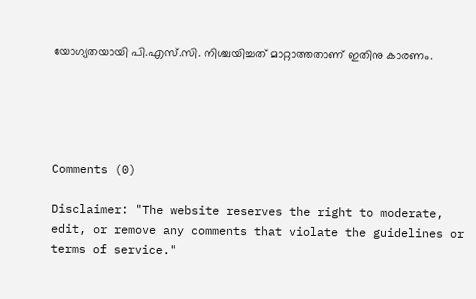യോഗ്യതയായി പി.എസ്.സി. നിശ്ചയിച്ചത് മാറ്റാത്തതാണ് ഇതിനു കാരണം.





Comments (0)

Disclaimer: "The website reserves the right to moderate, edit, or remove any comments that violate the guidelines or terms of service."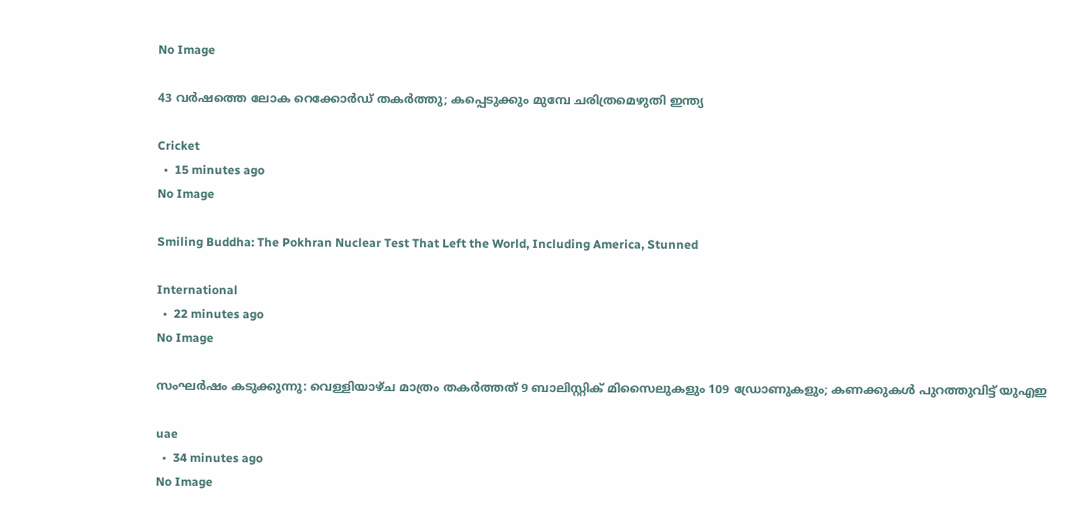No Image

43 വർഷത്തെ ലോക റെക്കോർഡ് തകർത്തു; കപ്പെടുക്കും മുമ്പേ ചരിത്രമെഴുതി ഇന്ത്യ

Cricket
  •  15 minutes ago
No Image

Smiling Buddha: The Pokhran Nuclear Test That Left the World, Including America, Stunned

International
  •  22 minutes ago
No Image

സംഘർഷം കടുക്കുന്നു: വെള്ളിയാഴ്ച മാത്രം തകർത്തത് 9 ബാലിസ്റ്റിക് മിസൈലുകളും 109 ഡ്രോണുകളും; കണക്കുകൾ പുറത്തുവിട്ട് യുഎഇ

uae
  •  34 minutes ago
No Image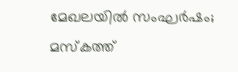മേഖലയില്‍ സംഘര്‍ഷം; മസ്‌കത്ത്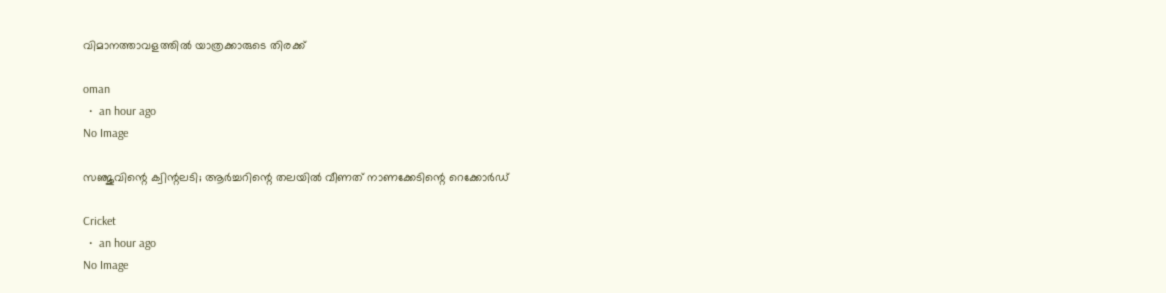വിമാനത്താവളത്തില്‍ യാത്രക്കാരുടെ തിരക്ക്

oman
  •  an hour ago
No Image

സഞ്ജുവിന്റെ ക്വിന്റലടി; ആർച്ചറിന്റെ തലയിൽ വീണത് നാണക്കേടിന്റെ റെക്കോർഡ്

Cricket
  •  an hour ago
No Image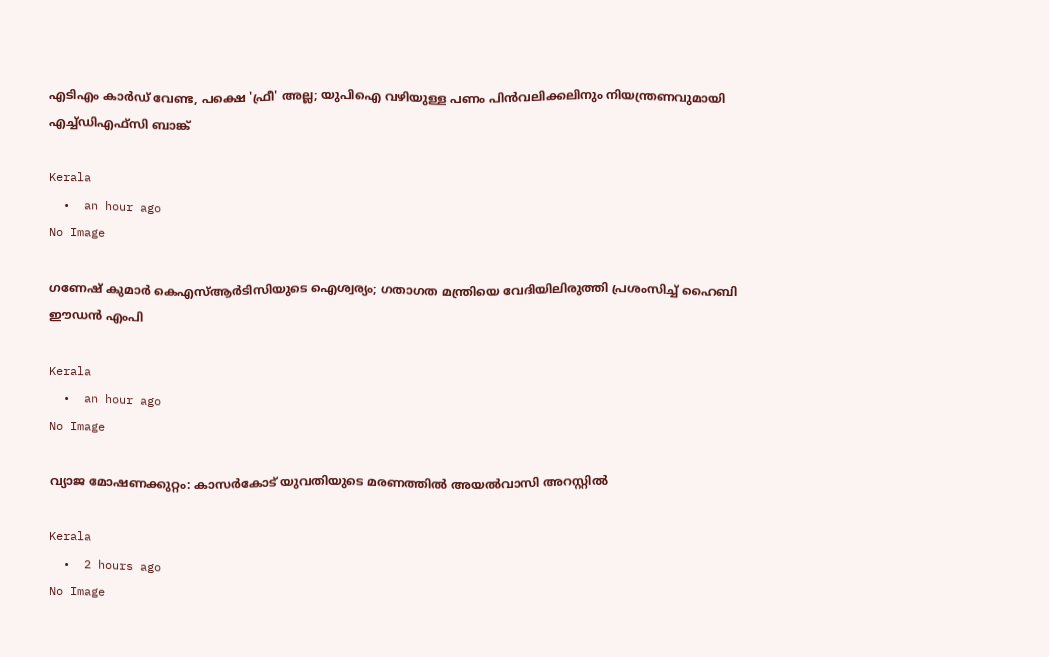എടിഎം കാർഡ് വേണ്ട, പക്ഷെ 'ഫ്രീ' അല്ല; യുപിഐ വഴിയുള്ള പണം പിൻവലിക്കലിനും നിയന്ത്രണവുമായി എച്ച്ഡിഎഫ്‌സി ബാങ്ക്

Kerala
  •  an hour ago
No Image

ഗണേഷ് കുമാർ കെഎസ്ആർടിസിയുടെ ഐശ്വര്യം; ഗതാഗത മന്ത്രിയെ വേദിയിലിരുത്തി പ്രശംസിച്ച് ഹൈബി ഈഡൻ എംപി

Kerala
  •  an hour ago
No Image

വ്യാജ മോഷണക്കുറ്റം: കാസർകോട് യുവതിയുടെ മരണത്തിൽ അയൽവാസി അറസ്റ്റിൽ

Kerala
  •  2 hours ago
No Image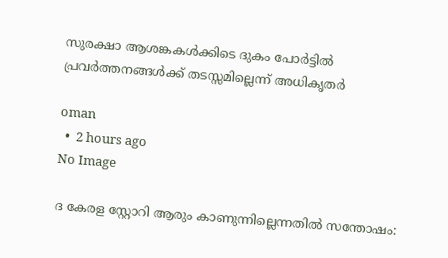സുരക്ഷാ ആശങ്കകള്‍ക്കിടെ ദുകം പോര്‍ട്ടില്‍ പ്രവര്‍ത്തനങ്ങള്‍ക്ക് തടസ്സമില്ലെന്ന് അധികൃതര്‍

oman
  •  2 hours ago
No Image

ദ കേരള സ്റ്റോറി ആരും കാണുന്നില്ലെന്നതിൽ സന്തോഷം: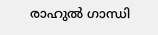രാഹുൽ ഗാന്ധി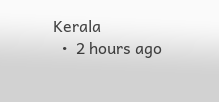Kerala
  •  2 hours ago